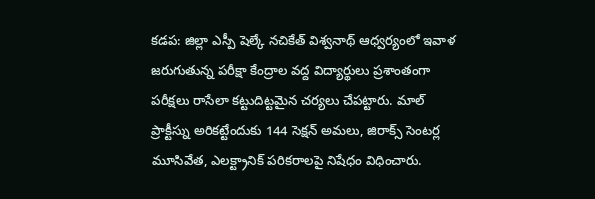కడప: జిల్లా ఎస్పీ షెల్కే నచికేత్ విశ్వనాథ్ ఆధ్వర్యంలో ఇవాళ జరుగుతున్న పరీక్షా కేంద్రాల వద్ద విద్యార్థులు ప్రశాంతంగా పరీక్షలు రాసేలా కట్టుదిట్టమైన చర్యలు చేపట్టారు. మాల్ ప్రాక్టీస్ను అరికట్టేందుకు 144 సెక్షన్ అమలు, జిరాక్స్ సెంటర్ల మూసివేత, ఎలక్ట్రానిక్ పరికరాలపై నిషేధం విధించారు.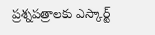ప్రశ్నపత్రాలకు ఎస్కార్ట్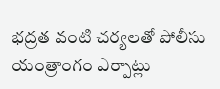భద్రత వంటి చర్యలతో పోలీసు యంత్రాంగం ఎర్పాట్లు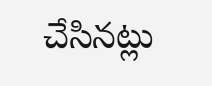చేసినట్లు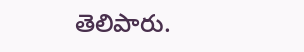తెలిపారు.